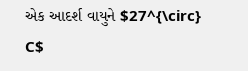એક આદર્શ વાયુને $27^{\circ} C$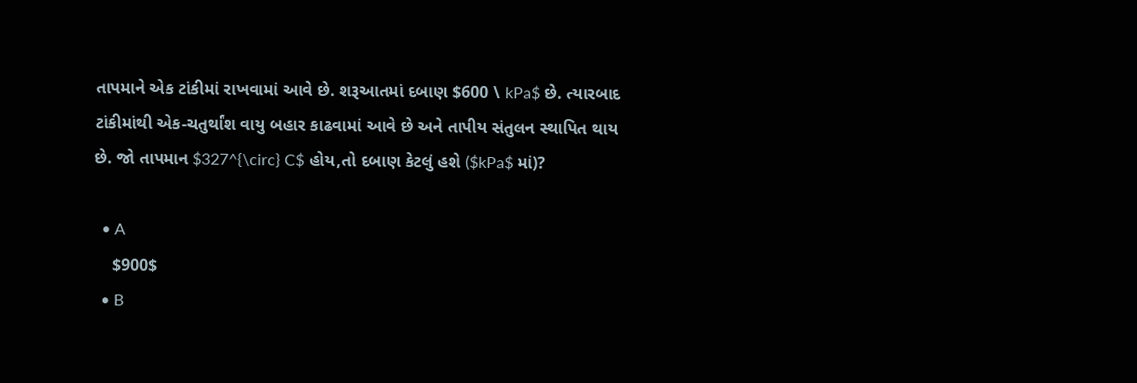તાપમાને એક ટાંકીમાં રાખવામાં આવે છે. શરૂઆતમાં દબાણ $600 \ kPa$ છે. ત્યારબાદ ટાંકીમાંથી એક-ચતુર્થાંશ વાયુ બહાર કાઢવામાં આવે છે અને તાપીય સંતુલન સ્થાપિત થાય છે. જો તાપમાન $327^{\circ} C$ હોય,તો દબાણ કેટલું હશે ($kPa$ માં)?

  • A
    $900$
  • B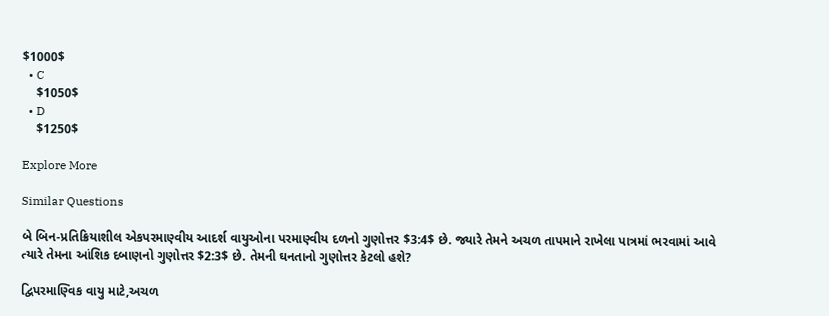$1000$
  • C
    $1050$
  • D
    $1250$

Explore More

Similar Questions

બે બિન-પ્રતિક્રિયાશીલ એકપરમાણ્વીય આદર્શ વાયુઓના પરમાણ્વીય દળનો ગુણોત્તર $3:4$ છે. જ્યારે તેમને અચળ તાપમાને રાખેલા પાત્રમાં ભરવામાં આવે ત્યારે તેમના આંશિક દબાણનો ગુણોત્તર $2:3$ છે. તેમની ઘનતાનો ગુણોત્તર કેટલો હશે?

દ્વિપરમાણ્વિક વાયુ માટે,અચળ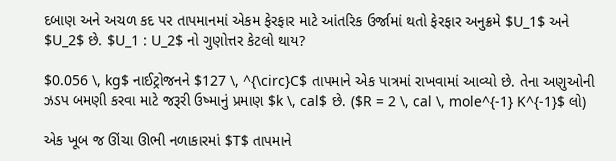દબાણ અને અચળ કદ પર તાપમાનમાં એકમ ફેરફાર માટે આંતરિક ઉર્જામાં થતો ફેરફાર અનુક્રમે $U_1$ અને $U_2$ છે. $U_1 : U_2$ નો ગુણોત્તર કેટલો થાય?

$0.056 \, kg$ નાઈટ્રોજનને $127 \, ^{\circ}C$ તાપમાને એક પાત્રમાં રાખવામાં આવ્યો છે. તેના અણુઓની ઝડપ બમણી કરવા માટે જરૂરી ઉષ્માનું પ્રમાણ $k \, cal$ છે. ($R = 2 \, cal \, mole^{-1} K^{-1}$ લો)

એક ખૂબ જ ઊંચા ઊભી નળાકારમાં $T$ તાપમાને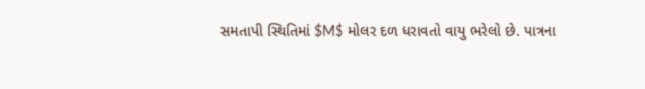સમતાપી સ્થિતિમાં $M$ મોલર દળ ધરાવતો વાયુ ભરેલો છે. પાત્રના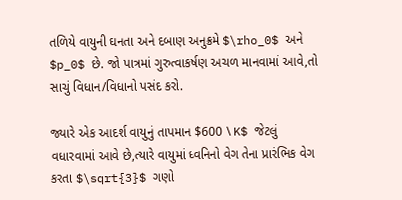તળિયે વાયુની ઘનતા અને દબાણ અનુક્રમે $\rho_0$ અને $p_0$ છે. જો પાત્રમાં ગુરુત્વાકર્ષણ અચળ માનવામાં આવે,તો સાચું વિધાન/વિધાનો પસંદ કરો.

જ્યારે એક આદર્શ વાયુનું તાપમાન $600 \ K$ જેટલું વધારવામાં આવે છે,ત્યારે વાયુમાં ધ્વનિનો વેગ તેના પ્રારંભિક વેગ કરતા $\sqrt{3}$ ગણો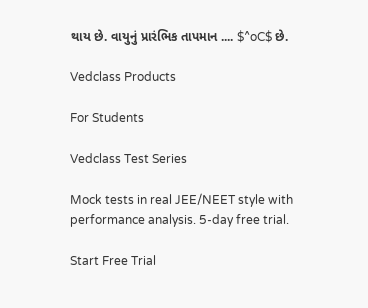થાય છે. વાયુનું પ્રારંભિક તાપમાન .... $^oC$ છે.

Vedclass Products

For Students

Vedclass Test Series

Mock tests in real JEE/NEET style with performance analysis. 5-day free trial.

Start Free Trial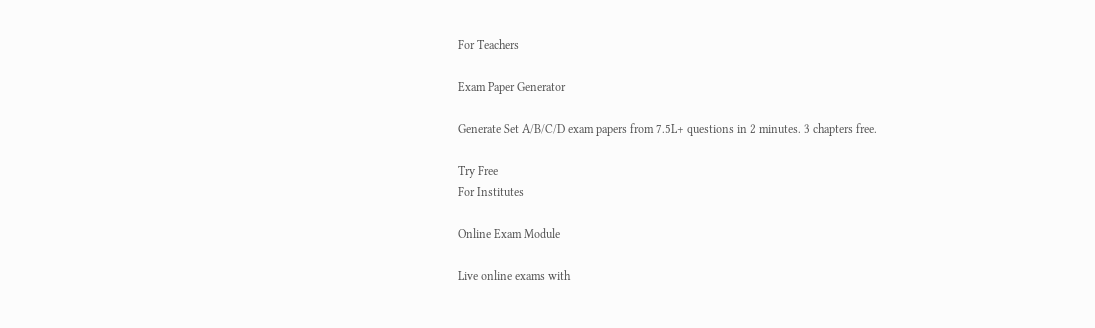For Teachers

Exam Paper Generator

Generate Set A/B/C/D exam papers from 7.5L+ questions in 2 minutes. 3 chapters free.

Try Free
For Institutes

Online Exam Module

Live online exams with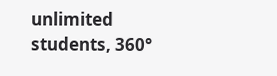unlimited students, 360°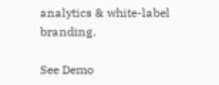analytics & white-label branding.

See Demo